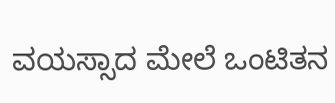ವಯಸ್ಸಾದ ಮೇಲೆ ಒಂಟಿತನ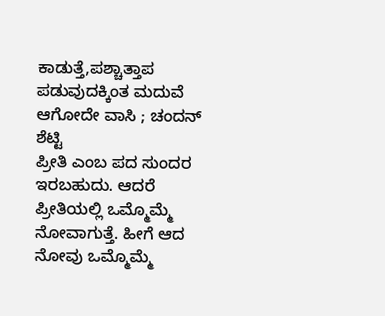ಕಾಡುತ್ತೆ,ಪಶ್ಚಾತ್ತಾಪ ಪಡುವುದಕ್ಕಿಂತ ಮದುವೆ ಆಗೋದೇ ವಾಸಿ ; ಚಂದನ್ ಶೆಟ್ಟಿ
ಪ್ರೀತಿ ಎಂಬ ಪದ ಸುಂದರ ಇರಬಹುದು. ಆದರೆ ಪ್ರೀತಿಯಲ್ಲಿ ಒಮ್ಮೊಮ್ಮೆ ನೋವಾಗುತ್ತೆ. ಹೀಗೆ ಆದ ನೋವು ಒಮ್ಮೊಮ್ಮೆ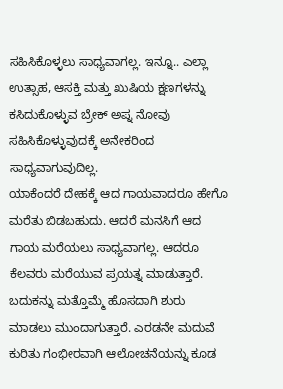ಸಹಿಸಿಕೊಳ್ಳಲು ಸಾಧ್ಯವಾಗಲ್ಲ. ಇನ್ನೂ.. ಎಲ್ಲಾ ಉತ್ಸಾಹ, ಆಸಕ್ತಿ ಮತ್ತು ಖುಷಿಯ ಕ್ಷಣಗಳನ್ನು ಕಸಿದುಕೊಳ್ಳುವ ಬ್ರೇಕ್ ಅಪ್ನ ನೋವು ಸಹಿಸಿಕೊಳ್ಳುವುದಕ್ಕೆ ಅನೇಕರಿಂದ ಸಾಧ್ಯವಾಗುವುದಿಲ್ಲ.
ಯಾಕೆಂದರೆ ದೇಹಕ್ಕೆ ಆದ ಗಾಯವಾದರೂ ಹೇಗೊ ಮರೆತು ಬಿಡಬಹುದು. ಆದರೆ ಮನಸಿಗೆ ಆದ ಗಾಯ ಮರೆಯಲು ಸಾಧ್ಯವಾಗಲ್ಲ. ಆದರೂ ಕೆಲವರು ಮರೆಯುವ ಪ್ರಯತ್ನ ಮಾಡುತ್ತಾರೆ. ಬದುಕನ್ನು ಮತ್ತೊಮ್ಮೆ ಹೊಸದಾಗಿ ಶುರು ಮಾಡಲು ಮುಂದಾಗುತ್ತಾರೆ. ಎರಡನೇ ಮದುವೆ ಕುರಿತು ಗಂಭೀರವಾಗಿ ಆಲೋಚನೆಯನ್ನು ಕೂಡ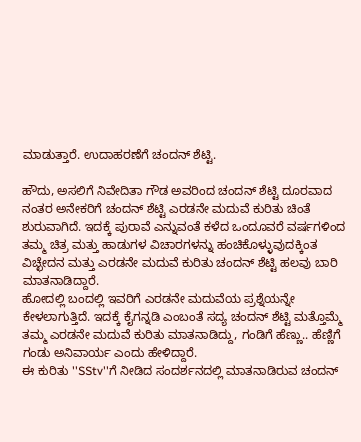ಮಾಡುತ್ತಾರೆ. ಉದಾಹರಣೆಗೆ ಚಂದನ್ ಶೆಟ್ಟಿ.

ಹೌದು, ಅಸಲಿಗೆ ನಿವೇದಿತಾ ಗೌಡ ಅವರಿಂದ ಚಂದನ್ ಶೆಟ್ಟಿ ದೂರವಾದ ನಂತರ ಅನೇಕರಿಗೆ ಚಂದನ್ ಶೆಟ್ಟಿ ಎರಡನೇ ಮದುವೆ ಕುರಿತು ಚಿಂತೆ ಶುರುವಾಗಿದೆ. ಇದಕ್ಕೆ ಪುರಾವೆ ಎನ್ನುವಂತೆ ಕಳೆದ ಒಂದೂವರೆ ವರ್ಷಗಳಿಂದ ತಮ್ಮ ಚಿತ್ರ ಮತ್ತು ಹಾಡುಗಳ ವಿಚಾರಗಳನ್ನು ಹಂಚಿಕೊಳ್ಳುವುದಕ್ಕಿಂತ ವಿಚ್ಛೇದನ ಮತ್ತು ಎರಡನೇ ಮದುವೆ ಕುರಿತು ಚಂದನ್ ಶೆಟ್ಟಿ ಹಲವು ಬಾರಿ ಮಾತನಾಡಿದ್ದಾರೆ.
ಹೋದಲ್ಲಿ ಬಂದಲ್ಲಿ ಇವರಿಗೆ ಎರಡನೇ ಮದುವೆಯ ಪ್ರಶ್ನೆಯನ್ನೇ ಕೇಳಲಾಗುತ್ತಿದೆ. ಇದಕ್ಕೆ ಕೈಗನ್ನಡಿ ಎಂಬಂತೆ ಸದ್ಯ ಚಂದನ್ ಶೆಟ್ಟಿ ಮತ್ತೊಮ್ಮೆ ತಮ್ಮ ಎರಡನೇ ಮದುವೆ ಕುರಿತು ಮಾತನಾಡಿದ್ದು, ಗಂಡಿಗೆ ಹೆಣ್ಣು.. ಹೆಣ್ಣಿಗೆ ಗಂಡು ಅನಿವಾರ್ಯ ಎಂದು ಹೇಳಿದ್ದಾರೆ.
ಈ ಕುರಿತು ''SStv''ಗೆ ನೀಡಿದ ಸಂದರ್ಶನದಲ್ಲಿ ಮಾತನಾಡಿರುವ ಚಂದನ್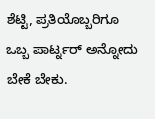ಶೆಟ್ಟಿ, ಪ್ರತಿಯೊಬ್ಬರಿಗೂ ಒಬ್ಬ ಪಾರ್ಟ್ನರ್ ಅನ್ನೋದು ಬೇಕೆ ಬೇಕು.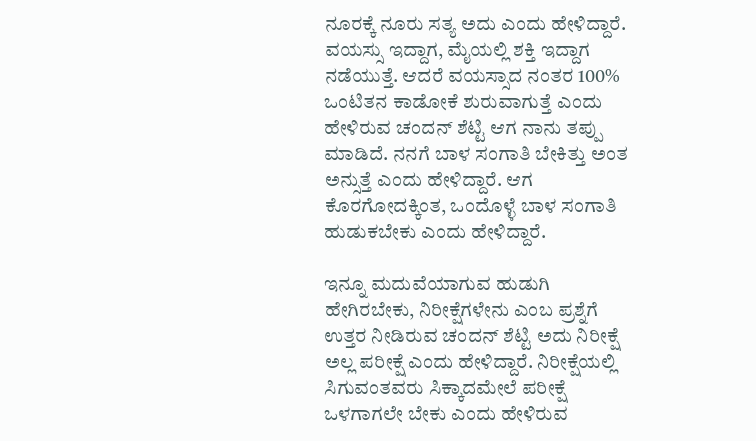ನೂರಕ್ಕೆ ನೂರು ಸತ್ಯ ಅದು ಎಂದು ಹೇಳಿದ್ದಾರೆ. ವಯಸ್ಸು ಇದ್ದಾಗ, ಮೈಯಲ್ಲಿ ಶಕ್ತಿ ಇದ್ದಾಗ ನಡೆಯುತ್ತೆ. ಆದರೆ ವಯಸ್ಸಾದ ನಂತರ 100% ಒಂಟಿತನ ಕಾಡೋಕೆ ಶುರುವಾಗುತ್ತೆ ಎಂದು ಹೇಳಿರುವ ಚಂದನ್ ಶೆಟ್ಟಿ ಆಗ ನಾನು ತಪ್ಪು ಮಾಡಿದೆ. ನನಗೆ ಬಾಳ ಸಂಗಾತಿ ಬೇಕಿತ್ತು ಅಂತ ಅನ್ಸುತ್ತೆ ಎಂದು ಹೇಳಿದ್ದಾರೆ. ಆಗ ಕೊರಗೋದಕ್ಕಿಂತ, ಒಂದೊಳ್ಳೆ ಬಾಳ ಸಂಗಾತಿ ಹುಡುಕಬೇಕು ಎಂದು ಹೇಳಿದ್ದಾರೆ.

ಇನ್ನೂ ಮದುವೆಯಾಗುವ ಹುಡುಗಿ ಹೇಗಿರಬೇಕು, ನಿರೀಕ್ಷೆಗಳೇನು ಎಂಬ ಪ್ರಶ್ನೆಗೆ ಉತ್ತರ ನೀಡಿರುವ ಚಂದನ್ ಶೆಟ್ಟಿ ಅದು ನಿರೀಕ್ಷೆ ಅಲ್ಲ ಪರೀಕ್ಷೆ ಎಂದು ಹೇಳಿದ್ದಾರೆ. ನಿರೀಕ್ಷೆಯಲ್ಲಿ ಸಿಗುವಂತವರು ಸಿಕ್ಕಾದಮೇಲೆ ಪರೀಕ್ಷೆ ಒಳಗಾಗಲೇ ಬೇಕು ಎಂದು ಹೇಳಿರುವ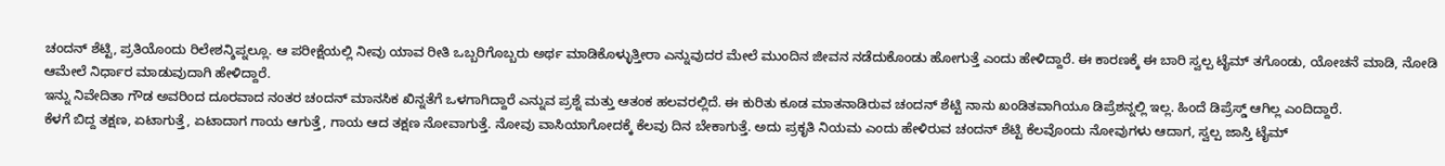ಚಂದನ್ ಶೆಟ್ಟಿ, ಪ್ರತಿಯೊಂದು ರಿಲೇಶನ್ಶಿಪ್ನಲ್ಲೂ. ಆ ಪರೀಕ್ಷೆಯಲ್ಲಿ ನೀವು ಯಾವ ರೀತಿ ಒಬ್ಬರಿಗೊಬ್ಬರು ಅರ್ಥ ಮಾಡಿಕೊಳ್ಳುತ್ತೀರಾ ಎನ್ನುವುದರ ಮೇಲೆ ಮುಂದಿನ ಜೀವನ ನಡೆದುಕೊಂಡು ಹೋಗುತ್ತೆ ಎಂದು ಹೇಳಿದ್ದಾರೆ. ಈ ಕಾರಣಕ್ಕೆ ಈ ಬಾರಿ ಸ್ವಲ್ಪ ಟೈಮ್ ತಗೊಂಡು, ಯೋಚನೆ ಮಾಡಿ, ನೋಡಿ ಆಮೇಲೆ ನಿರ್ಧಾರ ಮಾಡುವುದಾಗಿ ಹೇಳಿದ್ದಾರೆ.
ಇನ್ನು ನಿವೇದಿತಾ ಗೌಡ ಅವರಿಂದ ದೂರವಾದ ನಂತರ ಚಂದನ್ ಮಾನಸಿಕ ಖಿನ್ನತೆಗೆ ಒಳಗಾಗಿದ್ದಾರೆ ಎನ್ನುವ ಪ್ರಶ್ನೆ ಮತ್ತು ಆತಂಕ ಹಲವರಲ್ಲಿದೆ. ಈ ಕುರಿತು ಕೂಡ ಮಾತನಾಡಿರುವ ಚಂದನ್ ಶೆಟ್ಟಿ ನಾನು ಖಂಡಿತವಾಗಿಯೂ ಡಿಪ್ರೆಶನ್ನಲ್ಲಿ ಇಲ್ಲ. ಹಿಂದೆ ಡಿಪ್ರೆಸ್ಡ್ ಆಗಿಲ್ಲ ಎಂದಿದ್ದಾರೆ.
ಕೆಳಗೆ ಬಿದ್ದ ತಕ್ಷಣ, ಏಟಾಗುತ್ತೆ, ಏಟಾದಾಗ ಗಾಯ ಆಗುತ್ತೆ, ಗಾಯ ಆದ ತಕ್ಷಣ ನೋವಾಗುತ್ತೆ. ನೋವು ವಾಸಿಯಾಗೋದಕ್ಕೆ ಕೆಲವು ದಿನ ಬೇಕಾಗುತ್ತೆ. ಅದು ಪ್ರಕೃತಿ ನಿಯಮ ಎಂದು ಹೇಳಿರುವ ಚಂದನ್ ಶೆಟ್ಟಿ ಕೆಲವೊಂದು ನೋವುಗಳು ಆದಾಗ, ಸ್ವಲ್ಪ ಜಾಸ್ತಿ ಟೈಮ್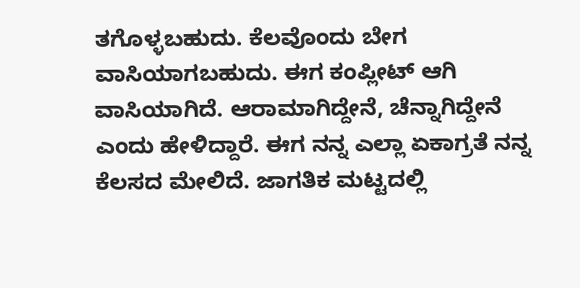ತಗೊಳ್ಳಬಹುದು. ಕೆಲವೊಂದು ಬೇಗ ವಾಸಿಯಾಗಬಹುದು. ಈಗ ಕಂಪ್ಲೀಟ್ ಆಗಿ ವಾಸಿಯಾಗಿದೆ. ಆರಾಮಾಗಿದ್ದೇನೆ, ಚೆನ್ನಾಗಿದ್ದೇನೆ ಎಂದು ಹೇಳಿದ್ದಾರೆ. ಈಗ ನನ್ನ ಎಲ್ಲಾ ಏಕಾಗ್ರತೆ ನನ್ನ ಕೆಲಸದ ಮೇಲಿದೆ. ಜಾಗತಿಕ ಮಟ್ಟದಲ್ಲಿ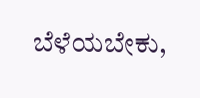ಬೆಳೆಯಬೇಕು,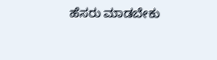ಹೆಸರು ಮಾಡಬೇಕು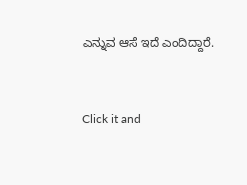ಎನ್ನುವ ಆಸೆ ಇದೆ ಎಂದಿದ್ದಾರೆ.


Click it and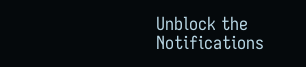Unblock the Notifications